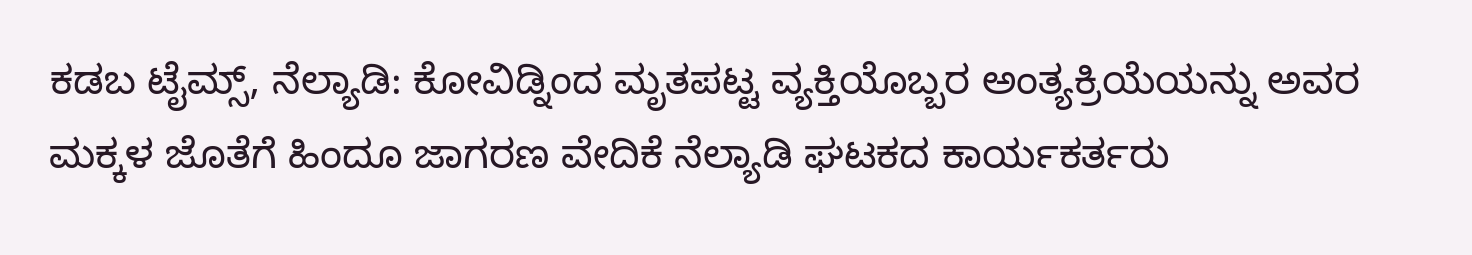ಕಡಬ ಟೈಮ್ಸ್, ನೆಲ್ಯಾಡಿ: ಕೋವಿಡ್ನಿಂದ ಮೃತಪಟ್ಟ ವ್ಯಕ್ತಿಯೊಬ್ಬರ ಅಂತ್ಯಕ್ರಿಯೆಯನ್ನು ಅವರ ಮಕ್ಕಳ ಜೊತೆಗೆ ಹಿಂದೂ ಜಾಗರಣ ವೇದಿಕೆ ನೆಲ್ಯಾಡಿ ಘಟಕದ ಕಾರ್ಯಕರ್ತರು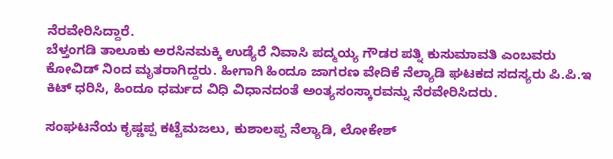ನೆರವೇರಿಸಿದ್ದಾರೆ.
ಬೆಳ್ತಂಗಡಿ ತಾಲೂಕು ಅರಸಿನಮಕ್ಕಿ ಉಡ್ಯೆರೆ ನಿವಾಸಿ ಪದ್ಮಯ್ಯ ಗೌಡರ ಪತ್ನಿ ಕುಸುಮಾವತಿ ಎಂಬವರು ಕೋವಿಡ್ ನಿಂದ ಮೃತರಾಗಿದ್ದರು. ಹೀಗಾಗಿ ಹಿಂದೂ ಜಾಗರಣ ವೇದಿಕೆ ನೆಲ್ಯಾಡಿ ಘಟಕದ ಸದಸ್ಯರು ಪಿ.ಪಿ.ಇ ಕಿಟ್ ಧರಿಸಿ, ಹಿಂದೂ ಧರ್ಮದ ವಿಧಿ ವಿಧಾನದಂತೆ ಅಂತ್ಯಸಂಸ್ಕಾರವನ್ನು ನೆರವೇರಿಸಿದರು.

ಸಂಘಟನೆಯ ಕೃಷ್ಣಪ್ಪ ಕಟ್ಟೆಮಜಲು, ಕುಶಾಲಪ್ಪ ನೆಲ್ಯಾಡಿ, ಲೋಕೇಶ್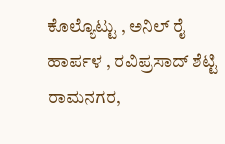ಕೊಲ್ಯೊಟ್ಟು , ಅನಿಲ್ ರೈ ಹಾರ್ಪಳ , ರವಿಪ್ರಸಾದ್ ಶೆಟ್ಟಿ ರಾಮನಗರ,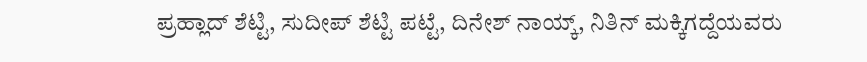ಪ್ರಹ್ಲಾದ್ ಶೆಟ್ಟಿ, ಸುದೀಪ್ ಶೆಟ್ಟಿ ಪಟ್ಟೆ, ದಿನೇಶ್ ನಾಯ್ಕ್, ನಿತಿನ್ ಮಕ್ಕಿಗದ್ದೆಯವರು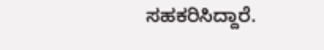ಸಹಕರಿಸಿದ್ದಾರೆ.